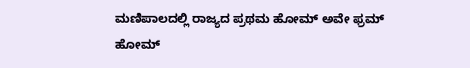ಮಣಿಪಾಲದಲ್ಲಿ ರಾಜ್ಯದ ಪ್ರಥಮ ಹೋಮ್ ಅವೇ ಫ್ರಮ್ ಹೋಮ್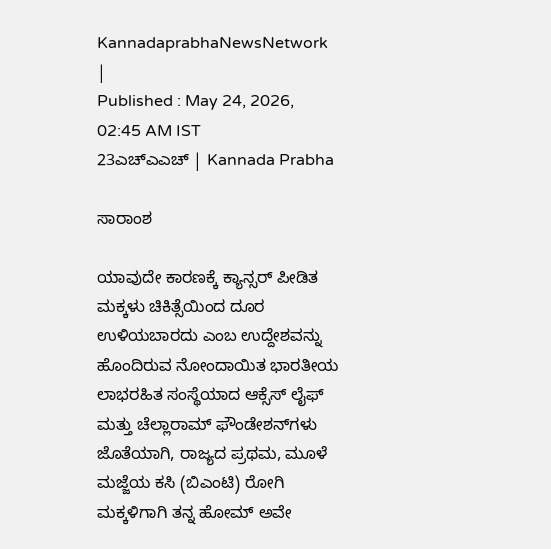KannadaprabhaNewsNetwork |
Published : May 24, 2026, 02:45 AM IST
23ಎಚ್‌ಎಎಚ್‌ | Kannada Prabha

ಸಾರಾಂಶ

ಯಾವುದೇ ಕಾರಣಕ್ಕೆ ಕ್ಯಾನ್ಸರ್ ಪೀಡಿತ ಮಕ್ಕಳು ಚಿಕಿತ್ಸೆಯಿಂದ ದೂರ ಉಳಿಯಬಾರದು ಎಂಬ ಉದ್ದೇಶವನ್ನು ಹೊಂದಿರುವ ನೋಂದಾಯಿತ ಭಾರತೀಯ ಲಾಭರಹಿತ ಸಂಸ್ಥೆಯಾದ ಆಕ್ಸೆಸ್ ಲೈಫ್ ಮತ್ತು ಚೆಲ್ಲಾರಾಮ್ ಫೌಂಡೇಶನ್‌ಗಳು ಜೊತೆಯಾಗಿ, ರಾಜ್ಯದ ಪ್ರಥಮ, ಮೂಳೆ ಮಜ್ಜೆಯ ಕಸಿ (ಬಿಎಂಟಿ) ರೋಗಿ ಮಕ್ಕಳಿಗಾಗಿ ತನ್ನ ಹೋಮ್ ಅವೇ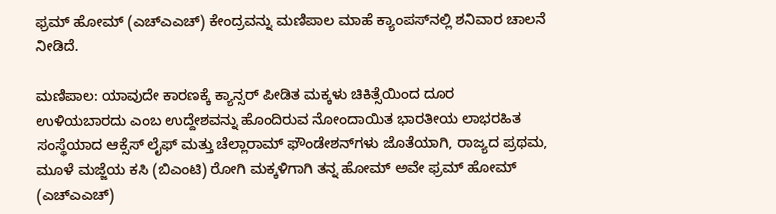ಫ್ರಮ್ ಹೋಮ್ (ಎಚ್ಎಎಚ್) ಕೇಂದ್ರವನ್ನು ಮಣಿಪಾಲ ಮಾಹೆ ಕ್ಯಾಂಪಸ್‌ನಲ್ಲಿ ಶನಿವಾರ ಚಾಲನೆ ನೀಡಿದೆ.

ಮಣಿಪಾಲ: ಯಾವುದೇ ಕಾರಣಕ್ಕೆ ಕ್ಯಾನ್ಸರ್ ಪೀಡಿತ ಮಕ್ಕಳು ಚಿಕಿತ್ಸೆಯಿಂದ ದೂರ ಉಳಿಯಬಾರದು ಎಂಬ ಉದ್ದೇಶವನ್ನು ಹೊಂದಿರುವ ನೋಂದಾಯಿತ ಭಾರತೀಯ ಲಾಭರಹಿತ ಸಂಸ್ಥೆಯಾದ ಆಕ್ಸೆಸ್ ಲೈಫ್ ಮತ್ತು ಚೆಲ್ಲಾರಾಮ್ ಫೌಂಡೇಶನ್‌ಗಳು ಜೊತೆಯಾಗಿ, ರಾಜ್ಯದ ಪ್ರಥಮ, ಮೂಳೆ ಮಜ್ಜೆಯ ಕಸಿ (ಬಿಎಂಟಿ) ರೋಗಿ ಮಕ್ಕಳಿಗಾಗಿ ತನ್ನ ಹೋಮ್ ಅವೇ ಫ್ರಮ್ ಹೋಮ್ (ಎಚ್ಎಎಚ್)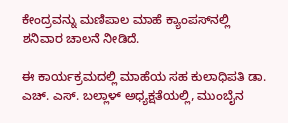ಕೇಂದ್ರವನ್ನು ಮಣಿಪಾಲ ಮಾಹೆ ಕ್ಯಾಂಪಸ್‌ನಲ್ಲಿ ಶನಿವಾರ ಚಾಲನೆ ನೀಡಿದೆ.

ಈ ಕಾರ್ಯಕ್ರಮದಲ್ಲಿ ಮಾಹೆಯ ಸಹ ಕುಲಾಧಿಪತಿ ಡಾ. ಎಚ್. ಎಸ್. ಬಲ್ಲಾಳ್ ಅಧ್ಯಕ್ಷತೆಯಲ್ಲಿ, ಮುಂಬೈನ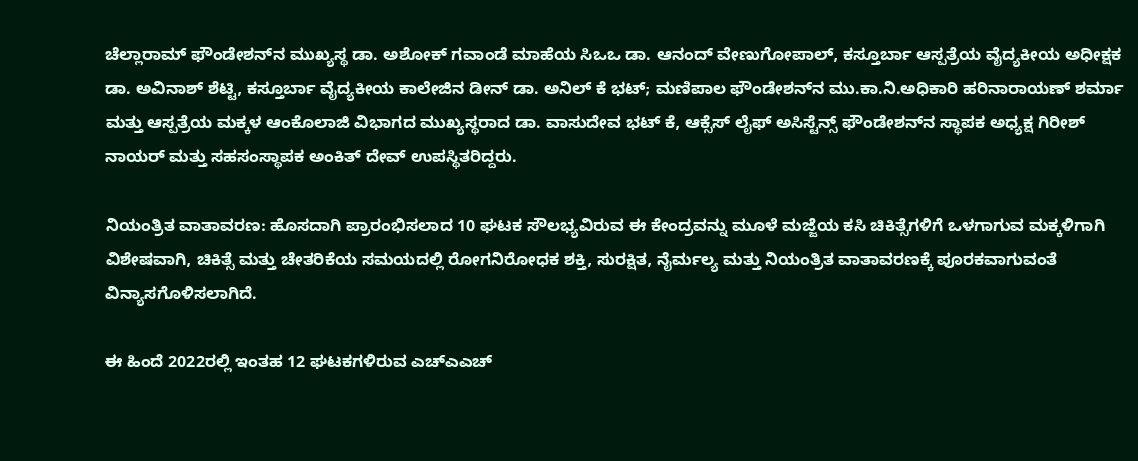ಚೆಲ್ಲಾರಾಮ್ ಫೌಂಡೇಶನ್‌ನ ಮುಖ್ಯಸ್ಥ ಡಾ. ಅಶೋಕ್ ಗವಾಂಡೆ ಮಾಹೆಯ ಸಿಒಒ ಡಾ. ಆನಂದ್ ವೇಣುಗೋಪಾಲ್, ಕಸ್ತೂರ್ಬಾ ಆಸ್ಪತ್ರೆಯ ವೈದ್ಯಕೀಯ ಅಧೀಕ್ಷಕ ಡಾ. ಅವಿನಾಶ್ ಶೆಟ್ಟಿ, ಕಸ್ತೂರ್ಬಾ ವೈದ್ಯಕೀಯ ಕಾಲೇಜಿನ ಡೀನ್ ಡಾ. ಅನಿಲ್ ಕೆ ಭಟ್; ಮಣಿಪಾಲ ಫೌಂಡೇಶನ್‌ನ ಮು.ಕಾ.ನಿ.ಅಧಿಕಾರಿ ಹರಿನಾರಾಯಣ್ ಶರ್ಮಾ ಮತ್ತು ಆಸ್ಪತ್ರೆಯ ಮಕ್ಕಳ ಆಂಕೊಲಾಜಿ ವಿಭಾಗದ ಮುಖ್ಯಸ್ಥರಾದ ಡಾ. ವಾಸುದೇವ ಭಟ್ ಕೆ, ಆಕ್ಸೆಸ್ ಲೈಫ್ ಅಸಿಸ್ಟೆನ್ಸ್ ಫೌಂಡೇಶನ್‌ನ ಸ್ಥಾಪಕ ಅಧ್ಯಕ್ಷ ಗಿರೀಶ್ ನಾಯರ್ ಮತ್ತು ಸಹಸಂಸ್ಥಾಪಕ ಅಂಕಿತ್ ದೇವ್ ಉಪಸ್ಥಿತರಿದ್ದರು.

ನಿಯಂತ್ರಿತ ವಾತಾವರಣ: ಹೊಸದಾಗಿ ಪ್ರಾರಂಭಿಸಲಾದ 10 ಘಟಕ ಸೌಲಭ್ಯವಿರುವ ಈ ಕೇಂದ್ರವನ್ನು ಮೂಳೆ ಮಜ್ಜೆಯ ಕಸಿ ಚಿಕಿತ್ಸೆಗಳಿಗೆ ಒಳಗಾಗುವ ಮಕ್ಕಳಿಗಾಗಿ ವಿಶೇಷವಾಗಿ, ಚಿಕಿತ್ಸೆ ಮತ್ತು ಚೇತರಿಕೆಯ ಸಮಯದಲ್ಲಿ ರೋಗನಿರೋಧಕ ಶಕ್ತಿ, ಸುರಕ್ಷಿತ, ನೈರ್ಮಲ್ಯ ಮತ್ತು ನಿಯಂತ್ರಿತ ವಾತಾವರಣಕ್ಕೆ ಪೂರಕವಾಗುವಂತೆ ವಿನ್ಯಾಸಗೊಳಿಸಲಾಗಿದೆ.

ಈ ಹಿಂದೆ 2022ರಲ್ಲಿ ಇಂತಹ 12 ಘಟಕಗಳಿರುವ ಎಚ್‌ಎಎಚ್‌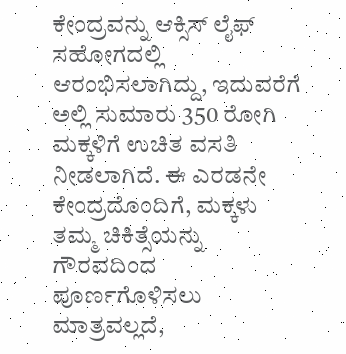ಕೇಂದ್ರವನ್ನು ಆಕ್ಸಿಸ್ ಲೈಫ್ ಸಹೋಗದಲ್ಲಿ ಆರಂಭಿಸಲಾಗಿದ್ದು, ಇದುವರೆಗೆ ಅಲ್ಲಿ ಸುಮಾರು 350 ರೋಗಿ ಮಕ್ಕಳಿಗೆ ಉಚಿತ ವಸತಿ ನೀಡಲಾಗಿದೆ. ಈ ಎರಡನೇ ಕೇಂದ್ರದೊಂದಿಗೆ, ಮಕ್ಕಳು ತಮ್ಮ ಚಿಕಿತ್ಸೆಯನ್ನು ಗೌರವದಿಂದ ಪೂರ್ಣಗೊಳಿಸಲು ಮಾತ್ರವಲ್ಲದೆ,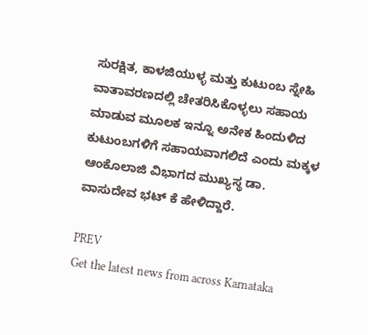ಸುರಕ್ಷಿತ, ಕಾಳಜಿಯುಳ್ಳ ಮತ್ತು ಕುಟುಂಬ ಸ್ನೇಹಿ ವಾತಾವರಣದಲ್ಲಿ ಚೇತರಿಸಿಕೊಳ್ಳಲು ಸಹಾಯ ಮಾಡುವ ಮೂಲಕ ಇನ್ನೂ ಅನೇಕ ಹಿಂದುಳಿದ ಕುಟುಂಬಗಳಿಗೆ ಸಹಾಯವಾಗಲಿದೆ ಎಂದು ಮಕ್ಕಳ ಆಂಕೊಲಾಜಿ ವಿಭಾಗದ ಮುಖ್ಯಸ್ಥ ಡಾ. ವಾಸುದೇವ ಭಟ್ ಕೆ ಹೇಳಿದ್ದಾರೆ.

PREV
Get the latest news from across Karnataka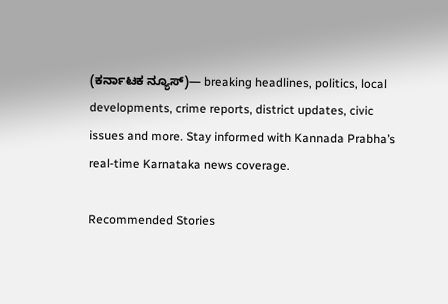(ಕರ್ನಾಟಕ ನ್ಯೂಸ್)— breaking headlines, politics, local developments, crime reports, district updates, civic issues and more. Stay informed with Kannada Prabha’s real‑time Karnataka news coverage.

Recommended Stories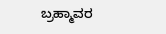ಬ್ರಹ್ಮಾವರ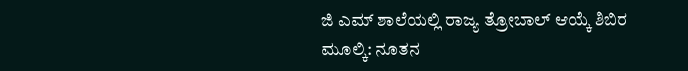ಜಿ ಎಮ್ ಶಾಲೆಯಲ್ಲಿ ರಾಜ್ಯ ತ್ರೋಬಾಲ್ ಆಯ್ಕೆ ಶಿಬಿರ
ಮೂಲ್ಕಿ: ನೂತನ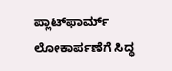ಪ್ಲಾಟ್‌ಫಾರ್ಮ್ ಲೋಕಾರ್ಪಣೆಗೆ ಸಿದ್ಧ